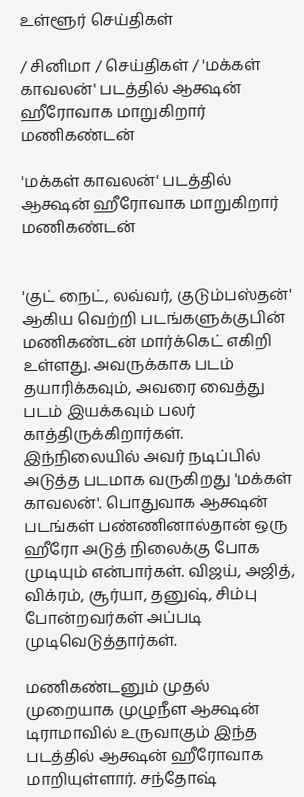உள்ளூர் செய்திகள்

/ சினிமா / செய்திகள் / 'மக்கள் காவலன்' படத்தில் ஆக்ஷன் ஹீரோவாக மாறுகிறார் மணிகண்டன்

'மக்கள் காவலன்' படத்தில் ஆக்ஷன் ஹீரோவாக மாறுகிறார் மணிகண்டன்


'குட் நைட், லவ்வர், குடும்பஸ்தன்' ஆகிய வெற்றி படங்களுக்குபின் மணிகண்டன் மார்க்கெட் எகிறி உள்ளது. அவருக்காக படம் தயாரிக்கவும், அவரை வைத்து படம் இயக்கவும் பலர் காத்திருக்கிறார்கள். இந்நிலையில் அவர் நடிப்பில் அடுத்த படமாக வருகிறது 'மக்கள் காவலன்'. பொதுவாக ஆக்ஷன் படங்கள் பண்ணினால்தான் ஒரு ஹீரோ அடுத் நிலைக்கு போக முடியும் என்பார்கள். விஜய், அஜித், விக்ரம், சூர்யா, தனுஷ், சிம்பு போன்றவர்கள் அப்படி முடிவெடுத்தார்கள்.

மணிகண்டனும் முதல் முறையாக முழுநீள ஆக்ஷன் டிராமாவில் உருவாகும் இந்த படத்தில் ஆக்ஷன் ஹீரோவாக மாறியுள்ளார். சந்தோஷ்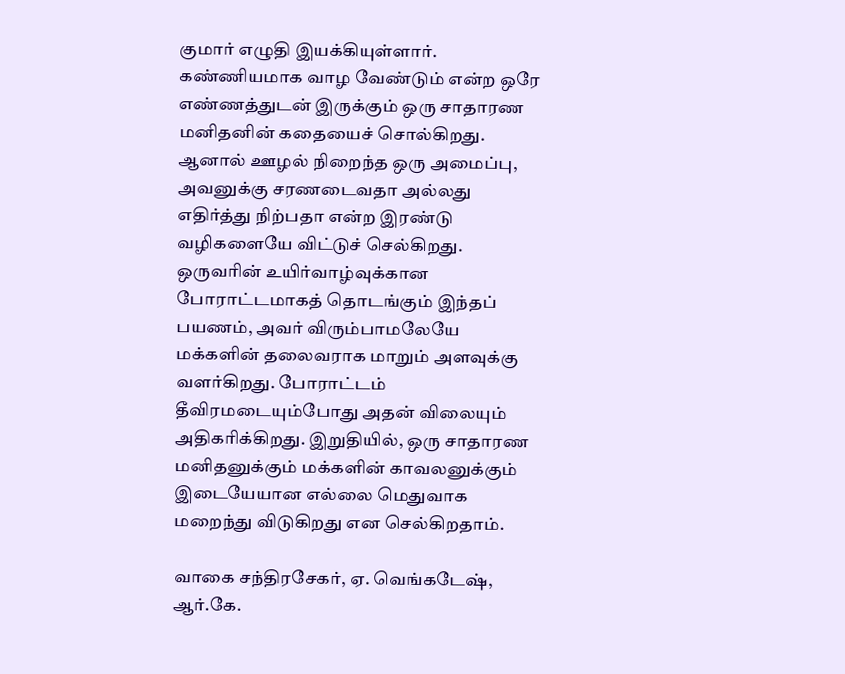குமார் எழுதி இயக்கியுள்ளார். கண்ணியமாக வாழ வேண்டும் என்ற ஒரே எண்ணத்துடன் இருக்கும் ஒரு சாதாரண மனிதனின் கதையைச் சொல்கிறது. ஆனால் ஊழல் நிறைந்த ஒரு அமைப்பு, அவனுக்கு சரணடைவதா அல்லது எதிர்த்து நிற்பதா என்ற இரண்டு வழிகளையே விட்டுச் செல்கிறது. ஒருவரின் உயிர்வாழ்வுக்கான போராட்டமாகத் தொடங்கும் இந்தப் பயணம், அவர் விரும்பாமலேயே மக்களின் தலைவராக மாறும் அளவுக்கு வளர்கிறது. போராட்டம் தீவிரமடையும்போது அதன் விலையும் அதிகரிக்கிறது. இறுதியில், ஒரு சாதாரண மனிதனுக்கும் மக்களின் காவலனுக்கும் இடையேயான எல்லை மெதுவாக மறைந்து விடுகிறது என செல்கிறதாம்.

வாகை சந்திரசேகர், ஏ. வெங்கடேஷ், ஆர்.கே.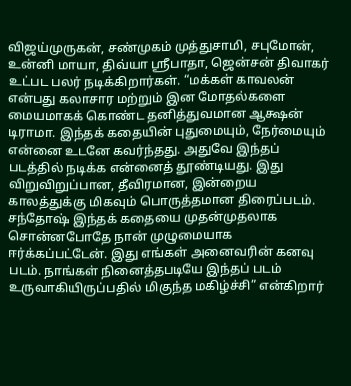விஜய்முருகன், சண்முகம் முத்துசாமி, சபுமோன், உன்னி மாயா, திவ்யா ஸ்ரீபாதா, ஜென்சன் திவாகர் உட்பட பலர் நடிக்கிறார்கள். “மக்கள் காவலன் என்பது கலாசார மற்றும் இன மோதல்களை மையமாகக் கொண்ட தனித்துவமான ஆக்ஷன் டிராமா. இந்தக் கதையின் புதுமையும், நேர்மையும் என்னை உடனே கவர்ந்தது. அதுவே இந்தப் படத்தில் நடிக்க என்னைத் தூண்டியது. இது விறுவிறுப்பான, தீவிரமான, இன்றைய காலத்துக்கு மிகவும் பொருத்தமான திரைப்படம். சந்தோஷ் இந்தக் கதையை முதன்முதலாக சொன்னபோதே நான் முழுமையாக ஈர்க்கப்பட்டேன். இது எங்கள் அனைவரின் கனவு படம். நாங்கள் நினைத்தபடியே இந்தப் படம் உருவாகியிருப்பதில் மிகுந்த மகிழ்ச்சி” என்கிறார்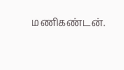மணிகண்டன்.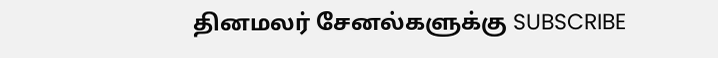தினமலர் சேனல்களுக்கு SUBSCRIBE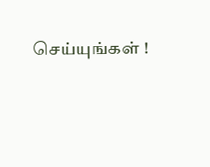செய்யுங்கள் !